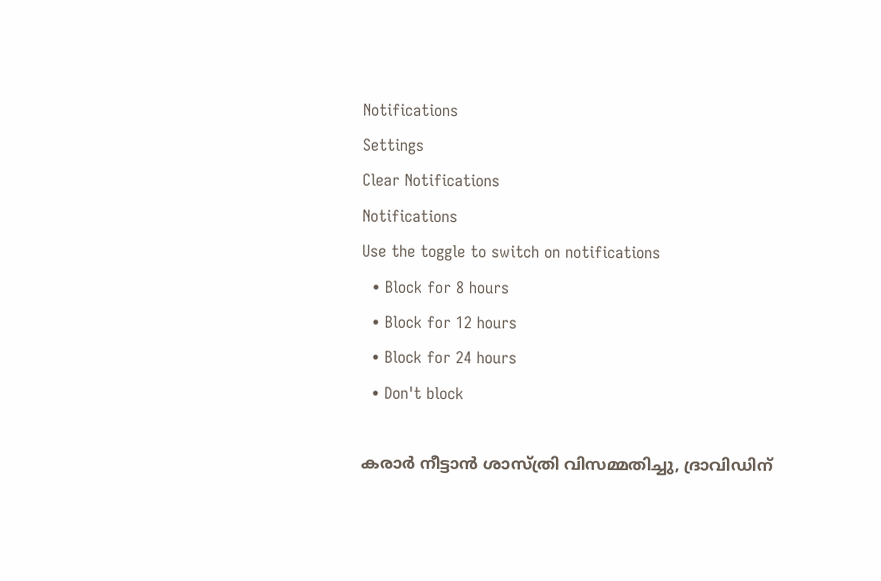Notifications
Settings
Clear Notifications
Notifications
Use the toggle to switch on notifications
  • Block for 8 hours
  • Block for 12 hours
  • Block for 24 hours
  • Don't block

കരാര്‍ നീട്ടാന്‍ ശാസ്ത്രി വിസമ്മതിച്ചു, ദ്രാവിഡിന്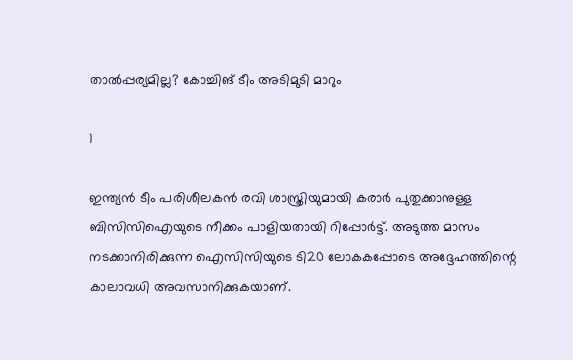താല്‍പ്പര്യമില്ല? കോച്ചിങ് ടീം അടിമുടി മാറും

1

ഇന്ത്യന്‍ ടീം പരിശീലകന്‍ രവി ശാസ്ത്രിയുമായി കരാര്‍ പുതുക്കാനുള്ള ബിസിസിഐയുടെ നീക്കം പാളിയതായി റിപ്പോര്‍ട്ട്. അടുത്ത മാസം നടക്കാനിരിക്കുന്ന ഐസിസിയുടെ ടി20 ലോകകപ്പോടെ അദ്ദേഹത്തിന്റെ കാലാവധി അവസാനിക്കുകയാണ്.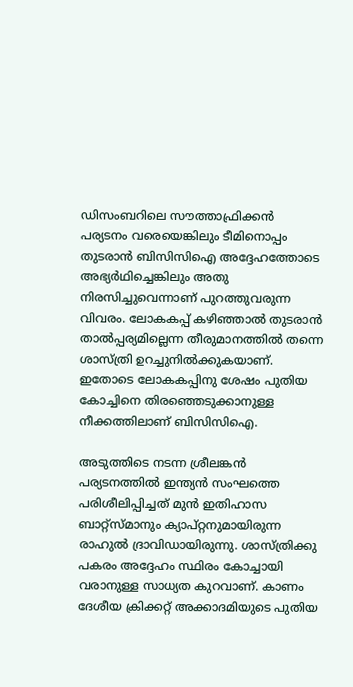ഡിസംബറിലെ സൗത്താഫ്രിക്കന്‍ പര്യടനം വരെയെങ്കിലും ടീമിനൊപ്പം തുടരാന്‍ ബിസിസിഐ അദ്ദേഹത്തോടെ അഭ്യര്‍ഥിച്ചെങ്കിലും അതു നിരസിച്ചുവെന്നാണ് പുറത്തുവരുന്ന വിവരം. ലോകകപ്പ് കഴിഞ്ഞാല്‍ തുടരാന്‍ താല്‍പ്പര്യമില്ലെന്ന തീരുമാനത്തില്‍ തന്നെ ശാസ്ത്രി ഉറച്ചുനില്‍ക്കുകയാണ്. ഇതോടെ ലോകകപ്പിനു ശേഷം പുതിയ കോച്ചിനെ തിരഞ്ഞെടുക്കാനുള്ള നീക്കത്തിലാണ് ബിസിസിഐ.

അടുത്തിടെ നടന്ന ശ്രീലങ്കന്‍ പര്യടനത്തില്‍ ഇന്ത്യന്‍ സംഘത്തെ പരിശീലിപ്പിച്ചത് മുന്‍ ഇതിഹാസ ബാറ്റ്‌സ്മാനും ക്യാപ്റ്റനുമായിരുന്ന രാഹുല്‍ ദ്രാവിഡായിരുന്നു. ശാസ്ത്രിക്കു പകരം അദ്ദേഹം സ്ഥിരം കോച്ചായി വരാനുള്ള സാധ്യത കുറവാണ്. കാണം ദേശീയ ക്രിക്കറ്റ് അക്കാദമിയുടെ പുതിയ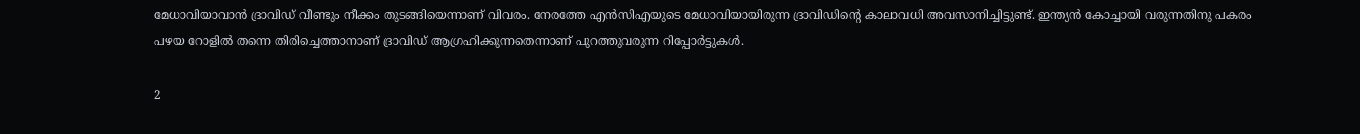മേധാവിയാവാന്‍ ദ്രാവിഡ് വീണ്ടും നീക്കം തുടങ്ങിയെന്നാണ് വിവരം. നേരത്തേ എന്‍സിഎയുടെ മേധാവിയായിരുന്ന ദ്രാവിഡിന്റെ കാലാവധി അവസാനിച്ചിട്ടുണ്ട്. ഇന്ത്യന്‍ കോച്ചായി വരുന്നതിനു പകരം പഴയ റോളില്‍ തന്നെ തിരിച്ചെത്താനാണ് ദ്രാവിഡ് ആഗ്രഹിക്കുന്നതെന്നാണ് പുറത്തുവരുന്ന റിപ്പോര്‍ട്ടുകള്‍.

2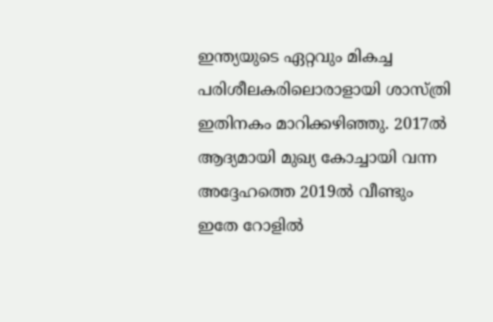ഇന്ത്യയുടെ ഏറ്റവും മികച്ച പരിശീലകരിലൊരാളായി ശാസ്ത്രി ഇതിനകം മാറിക്കഴിഞ്ഞു. 2017ല്‍ ആദ്യമായി മുഖ്യ കോച്ചായി വന്ന അദ്ദേഹത്തെ 2019ല്‍ വീണ്ടും ഇതേ റോളില്‍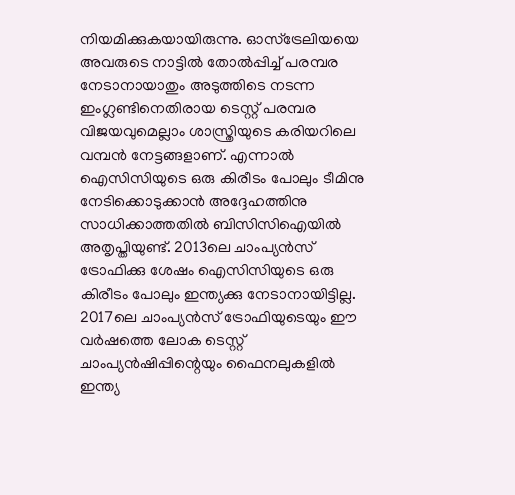നിയമിക്കുകയായിരുന്നു. ഓസ്‌ട്രേലിയയെ അവരുടെ നാട്ടില്‍ തോല്‍പ്പിച്ച് പരമ്പര നേടാനായാതും അടുത്തിടെ നടന്ന ഇംഗ്ലണ്ടിനെതിരായ ടെസ്റ്റ് പരമ്പര വിജയവുമെല്ലാം ശാസ്ത്രിയുടെ കരിയറിലെ വമ്പന്‍ നേട്ടങ്ങളാണ്. എന്നാല്‍ ഐസിസിയുടെ ഒരു കിരീടം പോലും ടീമിനു നേടിക്കൊടുക്കാന്‍ അദ്ദേഹത്തിനു സാധിക്കാത്തതില്‍ ബിസിസിഐയില്‍ അതൃപ്തിയുണ്ട്. 2013ലെ ചാംപ്യന്‍സ് ട്രോഫിക്കു ശേഷം ഐസിസിയുടെ ഒരു കിരീടം പോലും ഇന്ത്യക്കു നേടാനായിട്ടില്ല. 2017ലെ ചാംപ്യന്‍സ് ട്രോഫിയുടെയും ഈ വര്‍ഷത്തെ ലോക ടെസ്റ്റ് ചാംപ്യന്‍ഷിപ്പിന്റെയും ഫൈനലുകളില്‍ ഇന്ത്യ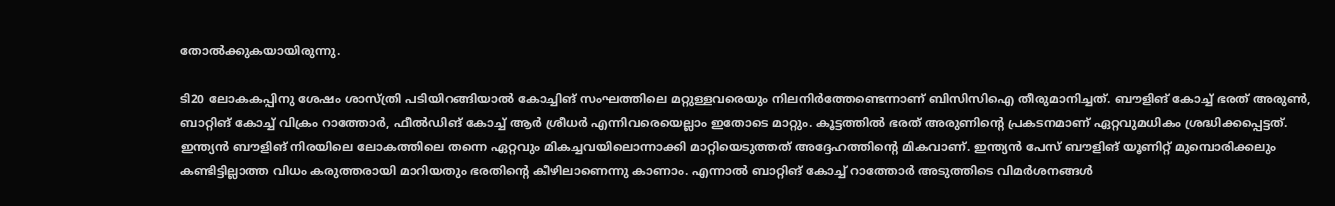തോല്‍ക്കുകയായിരുന്നു.

ടി20 ലോകകപ്പിനു ശേഷം ശാസ്ത്രി പടിയിറങ്ങിയാല്‍ കോച്ചിങ് സംഘത്തിലെ മറ്റുള്ളവരെയും നിലനിര്‍ത്തേണ്ടെന്നാണ് ബിസിസിഐ തീരുമാനിച്ചത്. ബൗളിങ് കോച്ച് ഭരത് അരുണ്‍, ബാറ്റിങ് കോച്ച് വിക്രം റാത്തോര്‍, ഫീല്‍ഡിങ് കോച്ച് ആര്‍ ശ്രീധര്‍ എന്നിവരെയെല്ലാം ഇതോടെ മാറ്റും. കൂട്ടത്തില്‍ ഭരത് അരുണിന്റെ പ്രകടനമാണ് ഏറ്റവുമധികം ശ്രദ്ധിക്കപ്പെട്ടത്. ഇന്ത്യന്‍ ബൗളിങ് നിരയിലെ ലോകത്തിലെ തന്നെ ഏറ്റവും മികച്ചവയിലൊന്നാക്കി മാറ്റിയെടുത്തത് അദ്ദേഹത്തിന്റെ മികവാണ്. ഇന്ത്യന്‍ പേസ് ബൗളിങ് യൂണിറ്റ് മുമ്പൊരിക്കലും കണ്ടിട്ടില്ലാത്ത വിധം കരുത്തരായി മാറിയതും ഭരതിന്റെ കീഴിലാണെന്നു കാണാം. എന്നാല്‍ ബാറ്റിങ് കോച്ച് റാത്തോര്‍ അടുത്തിടെ വിമര്‍ശനങ്ങള്‍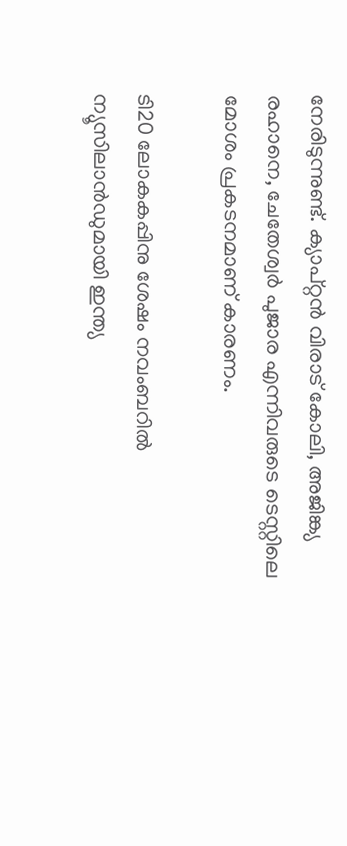നേരിടുന്നുണ്ട്. ക്യാപ്റ്റന്‍ വിരാട് കോലി, അജിങ്ക്യ രഹാനെ, ചേതേശ്വര്‍ പുജാര എന്നിവരുടെ ടെസ്റ്റിലെ മോശം പ്രകടനമാണ് കാരണം.

ടി20 ലോകകപ്പിനു ശേഷം നവംബറില്‍ ന്യൂസിലാന്‍ഡുമായി ഇന്ത്യ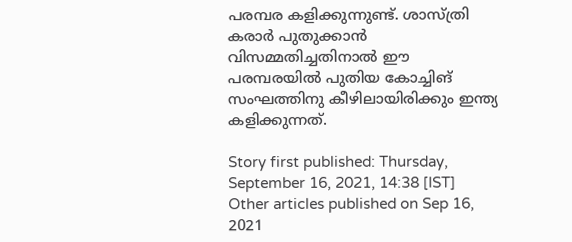പരമ്പര കളിക്കുന്നുണ്ട്. ശാസ്ത്രി കരാര്‍ പുതുക്കാന്‍ വിസമ്മതിച്ചതിനാല്‍ ഈ പരമ്പരയില്‍ പുതിയ കോച്ചിങ് സംഘത്തിനു കീഴിലായിരിക്കും ഇന്ത്യ കളിക്കുന്നത്.

Story first published: Thursday, September 16, 2021, 14:38 [IST]
Other articles published on Sep 16, 2021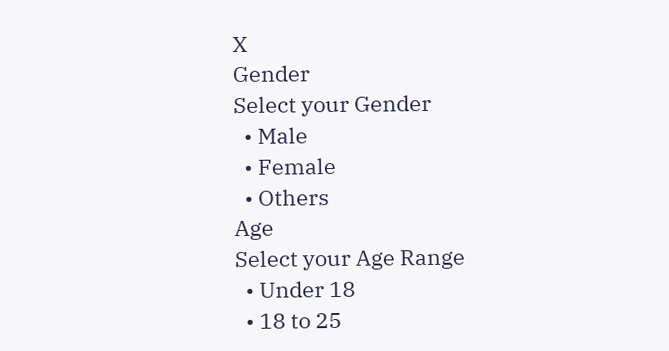X
Gender
Select your Gender
  • Male
  • Female
  • Others
Age
Select your Age Range
  • Under 18
  • 18 to 25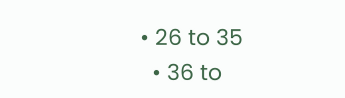• 26 to 35
  • 36 to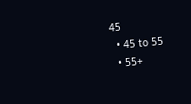45
  • 45 to 55
  • 55+